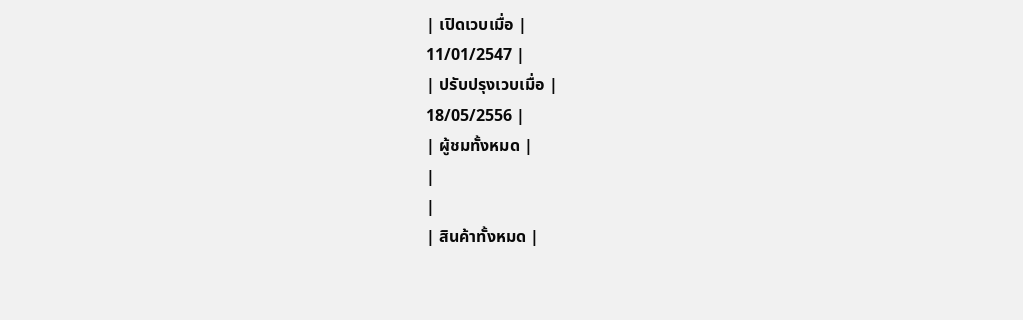| เปิดเวบเมื่อ |
11/01/2547 |
| ปรับปรุงเวบเมื่อ |
18/05/2556 |
| ผู้ชมทั้งหมด |
|
|
| สินค้าทั้งหมด |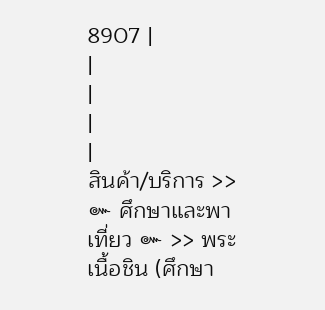8907 |
|
|
|
|
สินค้า/บริการ >> ๛ ศึกษาและพาเที่ยว ๛ >> พระเนื้อชิน (ศึกษา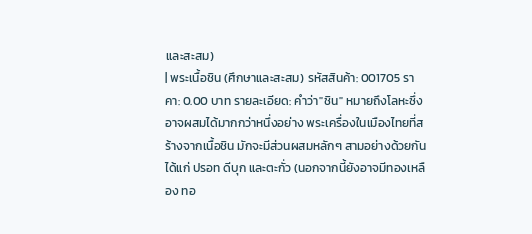และสะสม)
| พระเนื้อชิน (ศึกษาและสะสม) รหัสสินค้า: 001705 ราคา: 0.00 บาท รายละเอียด: คำว่า"ชิน" หมายถึงโลหะซึ่งอาจผสมได้มากกว่าหนึ่งอย่าง พระเครื่องในเมืองไทยที่สร้างจากเนื้อชิน มักจะมีส่วนผสมหลักๆ สามอย่างด้วยกัน ได้แก่ ปรอท ดีบุก และตะกั่ว (นอกจากนี้ยังอาจมีทองเหลือง ทอ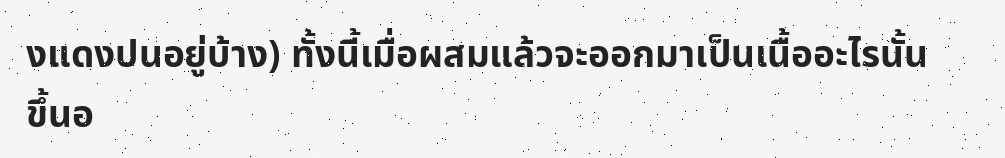งแดงปนอยู่บ้าง) ทั้งนี้เมื่อผสมแล้วจะออกมาเป็นเนื้ออะไรนั้น ขึ้นอ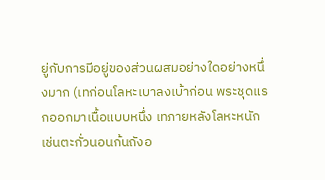ยู่กับการมีอยู่ของส่วนผสมอย่างใดอย่างหนึ่งมาก (เทก่อนโลหะเบาลงเบ้าก่อน พระชุดแรกออกมาเนื้อแบบหนึ่ง เทภายหลังโลหะหนักเช่นตะกั่วนอนก้นถังอ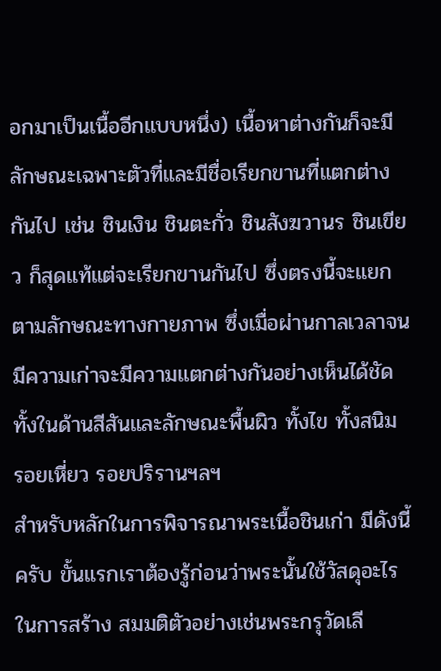อกมาเป็นเนื้ออีกแบบหนึ่ง) เนื้อหาต่างกันก็จะมีลักษณะเฉพาะตัวที่และมีชื่อเรียกขานที่แตกต่างกันไป เช่น ชินเงิน ชินตะกั่ว ชินสังฆวานร ชินเขียว ก็สุดแท้แต่จะเรียกขานกันไป ซึ่งตรงนี้จะแยกตามลักษณะทางกายภาพ ซึ่งเมื่อผ่านกาลเวลาจนมีความเก่าจะมีความแตกต่างกันอย่างเห็นได้ชัดทั้งในด้านสีสันและลักษณะพื้นผิว ทั้งไข ทั้งสนิม รอยเหี่ยว รอยปริรานฯลฯ
สำหรับหลักในการพิจารณาพระเนื้อชินเก่า มีดังนี้ครับ ขั้นแรกเราต้องรู้ก่อนว่าพระนั้นใช้วัสดุอะไรในการสร้าง สมมติตัวอย่างเช่นพระกรุวัดเลี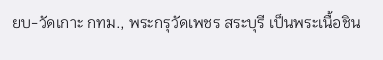ยบ-วัดเกาะ กทม., พระกรุวัดเพชร สระบุรี เป็นพระเนื้อชิน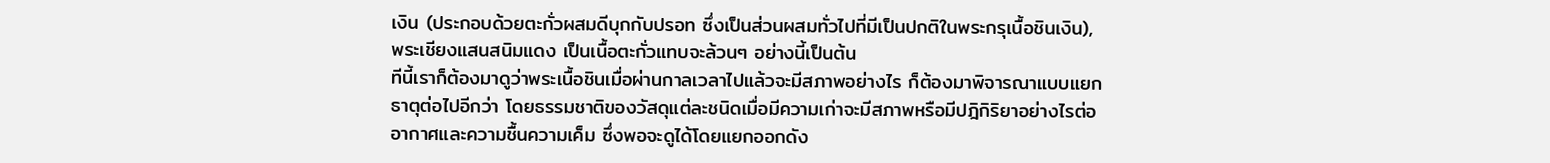เงิน (ประกอบด้วยตะกั่วผสมดีบุกกับปรอท ซึ่งเป็นส่วนผสมทั่วไปที่มีเป็นปกติในพระกรุเนื้อชินเงิน), พระเชียงแสนสนิมแดง เป็นเนื้อตะกั่วแทบจะล้วนๆ อย่างนี้เป็นต้น
ทีนี้เราก็ต้องมาดูว่าพระเนื้อชินเมื่อผ่านกาลเวลาไปแล้วจะมีสภาพอย่างไร ก็ต้องมาพิจารณาแบบแยกธาตุต่อไปอีกว่า โดยธรรมชาติของวัสดุแต่ละชนิดเมื่อมีความเก่าจะมีสภาพหรือมีปฎิกิริยาอย่างไรต่ออากาศและความชื้นความเค็ม ซึ่งพอจะดูได้โดยแยกออกดัง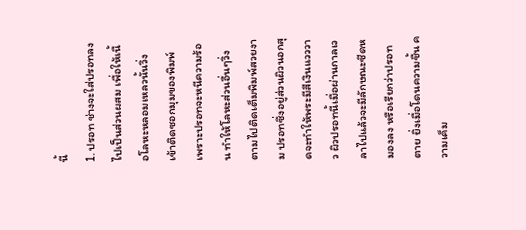นี้
1. ปรอท ช่างจะใส่ปรอทลงไปเป็นส่วนผสม เพื่อให้เนื้อโลหะหลอมเหลวนั้นวิ่งเข้าติดซอกมุมของพิมพ์ เพราะปรอทจะหนีความร้อน ทำให้โลหะส่วนอื่นๆวิ่งตามไปติดเต็มพิมพ์สวยงาม ปรอทซึ่งอยู่ส่วนผิวนอกสุดจะทำให้พระมีสีเงินแวววาว ผิวปรอทนี้เมื่อผ่านกาลเวลาไปแล้วจะมีลักษณะซีดหมองลง หรือเรียกว่าปรอทตาย ยิ่งเมื่อโดนความชื้น ความเค็ม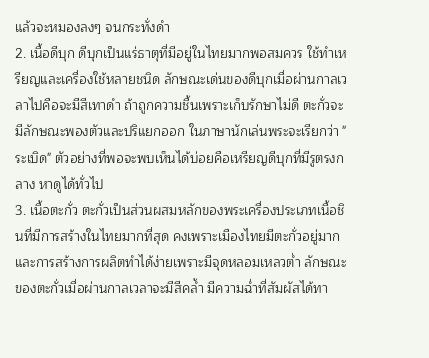แล้วจะหมองลงๆ จนกระทั่งดำ
2. เนื้อดีบุก ดีบุกเป็นแร่ธาตุที่มีอยู่ในไทยมากพอสมควร ใช้ทำเหรียญและเครื่องใช้หลายชนิด ลักษณะเด่นของดีบุกเมื่อผ่านกาลเวลาไปคือจะมีสีเทาดำ ถ้าถูกความชื้นเพราะเก็บรักษาไม่ดี ตะกั่วจะมีลักษณะพองตัวและปริแยกออก ในภาษานักเล่นพระจะเรียกว่า "ระเบิด" ตัวอย่างที่พอจะพบเห็นได้บ่อยคือเหรียญดีบุกที่มีรูตรงกลาง หาดูได้ทั่วไป
3. เนื้อตะกั่ว ตะกั่วเป็นส่วนผสมหลักของพระเครื่องประเภทเนื้อชินที่มีการสร้างในไทยมากที่สุด คงเพราะเมืองไทยมีตะกั่วอยู่มากและการสร้างการผลิตทำได้ง่ายเพราะมีจุดหลอมเหลวต่ำ ลักษณะของตะกั่วเมื่อผ่านกาลเวลาจะมีสีคล้ำ มีความฉ่ำที่สัมผัสได้ทา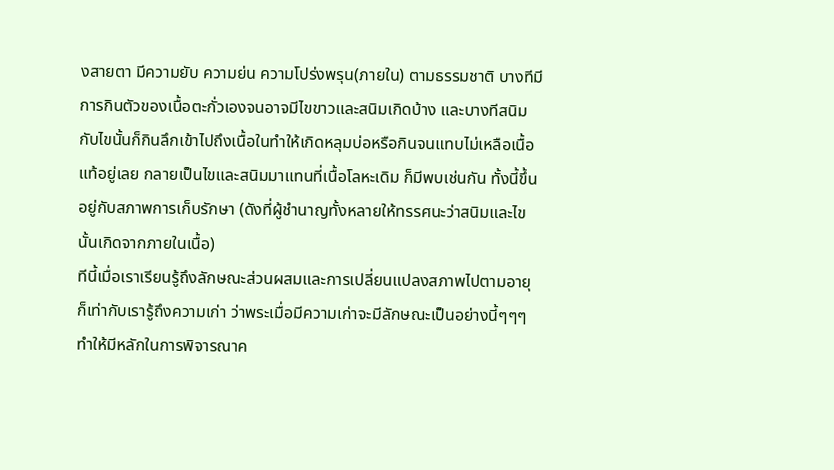งสายตา มีความยับ ความย่น ความโปร่งพรุน(ภายใน) ตามธรรมชาติ บางทีมีการกินตัวของเนื้อตะกั่วเองจนอาจมีไขขาวและสนิมเกิดบ้าง และบางทีสนิมกับไขนั้นก็กินลึกเข้าไปถึงเนื้อในทำให้เกิดหลุมบ่อหรือกินจนแทบไม่เหลือเนื้อแท้อยู่เลย กลายเป็นไขและสนิมมาแทนที่เนื้อโลหะเดิม ก็มีพบเช่นกัน ทั้งนี้ขึ้นอยู่กับสภาพการเก็บรักษา (ดังที่ผู้ชำนาญทั้งหลายให้ทรรศนะว่าสนิมและไขนั้นเกิดจากภายในเนื้อ)
ทีนี้เมื่อเราเรียนรู้ถึงลักษณะส่วนผสมและการเปลี่ยนแปลงสภาพไปตามอายุ ก็เท่ากับเรารู้ถึงความเก่า ว่าพระเมื่อมีความเก่าจะมีลักษณะเป็นอย่างนี้ๆๆๆ ทำให้มีหลักในการพิจารณาค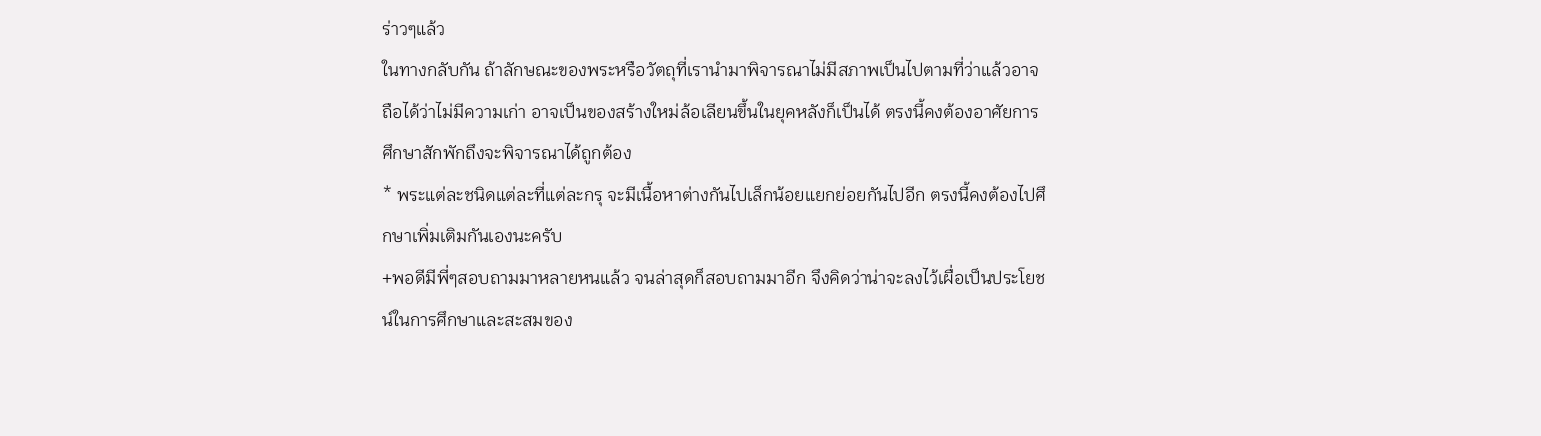ร่าวๆแล้ว
ในทางกลับกัน ถ้าลักษณะของพระหรือวัตถุที่เรานำมาพิจารณาไม่มีสภาพเป็นไปตามที่ว่าแล้วอาจถือได้ว่าไม่มีความเก่า อาจเป็นของสร้างใหม่ล้อเลียนขึ้นในยุคหลังก็เป็นได้ ตรงนี้คงต้องอาศัยการศึกษาสักพักถึงจะพิจารณาได้ถูกต้อง
* พระแต่ละชนิดแต่ละที่แต่ละกรุ จะมีเนื้อหาต่างกันไปเล็กน้อยแยกย่อยกันไปอีก ตรงนี้คงต้องไปศึกษาเพิ่มเติมกันเองนะครับ
+พอดีมีพี่ๆสอบถามมาหลายหนแล้ว จนล่าสุดก็สอบถามมาอีก จึงคิดว่าน่าจะลงไว้เผื่อเป็นประโยชน์ในการศึกษาและสะสมของ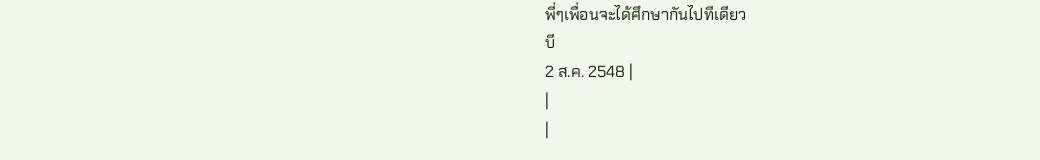พี่ๆเพื่อนจะได้ศึกษากันไปทีเดียว
บี
2 ส.ค. 2548 |
|
|